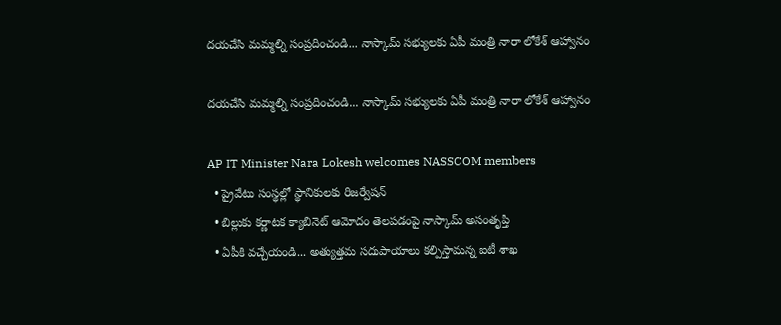దయచేసి మమ్మల్ని సంప్రదించండి... నాస్కామ్ సభ్యులకు ఏపీ మంత్రి నారా లోకేశ్ ఆహ్వానం

దయచేసి మమ్మల్ని సంప్రదించండి... నాస్కామ్ సభ్యులకు ఏపీ మంత్రి నారా లోకేశ్ ఆహ్వానం

AP IT Minister Nara Lokesh welcomes NASSCOM members
  • ప్రైవేటు సంస్థల్లో స్థానికులకు రిజర్వేషన్
  • బిల్లుకు కర్ణాటక క్యాబినెట్ ఆమోదం తెలపడంపై నాస్కామ్ అసంతృప్తి
  • ఏపీకి వచ్చేయండి... అత్యుత్తమ సదుపాయాలు కల్పిస్తామన్న ఐటీ శాఖ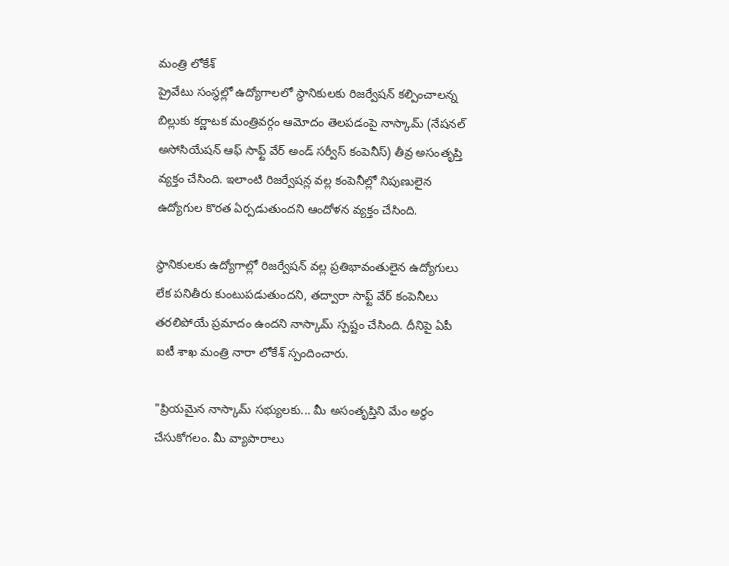మంత్రి లోకేశ్
ప్రైవేటు సంస్థల్లో ఉద్యోగాలలో స్థానికులకు రిజర్వేషన్ కల్పించాలన్న బిల్లుకు కర్ణాటక మంత్రివర్గం ఆమోదం తెలపడంపై నాస్కామ్ (నేషనల్ అసోసియేషన్ ఆఫ్ సాఫ్ట్ వేర్ అండ్ సర్వీస్ కంపెనీస్) తీవ్ర అసంతృప్తి వ్యక్తం చేసింది. ఇలాంటి రిజర్వేషన్ల వల్ల కంపెనీల్లో నిపుణులైన ఉద్యోగుల కొరత ఏర్పడుతుందని ఆందోళన వ్యక్తం చేసింది.

స్థానికులకు ఉద్యోగాల్లో రిజర్వేషన్ వల్ల ప్రతిభావంతులైన ఉద్యోగులు లేక పనితీరు కుంటుపడుతుందని, తద్వారా సాఫ్ట్ వేర్ కంపెనీలు తరలిపోయే ప్రమాదం ఉందని నాస్కామ్ స్పష్టం చేసింది. దీనిపై ఏపీ ఐటీ శాఖ మంత్రి నారా లోకేశ్ స్పందించారు.

"ప్రియమైన నాస్కామ్ సభ్యులకు... మీ అసంతృప్తిని మేం అర్థం చేసుకోగలం. మీ వ్యాపారాలు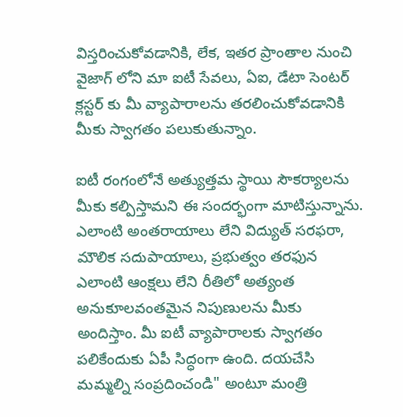విస్తరించుకోవడానికి, లేక, ఇతర ప్రాంతాల నుంచి వైజాగ్ లోని మా ఐటీ సేవలు, ఏఐ, డేటా సెంటర్ క్లస్టర్ కు మీ వ్యాపారాలను తరలించుకోవడానికి మీకు స్వాగతం పలుకుతున్నాం.

ఐటీ రంగంలోనే అత్యుత్తమ స్థాయి సౌకర్యాలను మీకు కల్పిస్తామని ఈ సందర్భంగా మాటిస్తున్నాను. ఎలాంటి అంతరాయాలు లేని విద్యుత్ సరఫరా, మౌలిక సదుపాయాలు, ప్రభుత్వం తరఫున ఎలాంటి ఆంక్షలు లేని రీతిలో అత్యంత అనుకూలవంతమైన నిపుణులను మీకు అందిస్తాం. మీ ఐటీ వ్యాపారాలకు స్వాగతం పలికేందుకు ఏపీ సిద్ధంగా ఉంది. దయచేసి మమ్మల్ని సంప్రదించండి" అంటూ మంత్రి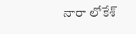నారా లోకేశ్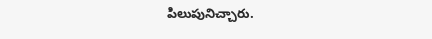పిలుపునిచ్చారు.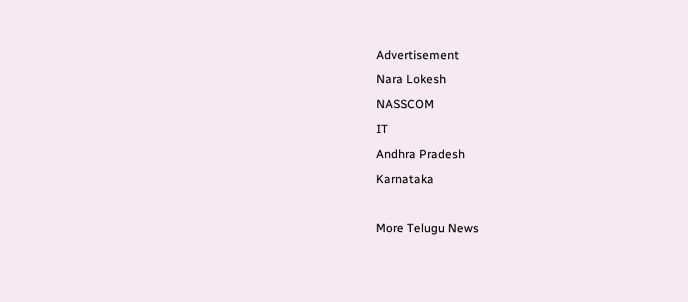Advertisement
Nara Lokesh
NASSCOM
IT
Andhra Pradesh
Karnataka

More Telugu News